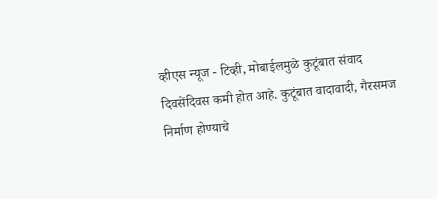व्हीएस न्यूज - टिव्ही, मोबाईलमुळे कुटूंबात संवाद दिवसेंदिवस कमी होत आहे. कुटूंबात वादावादी, गैरसमज निर्माण होण्याचे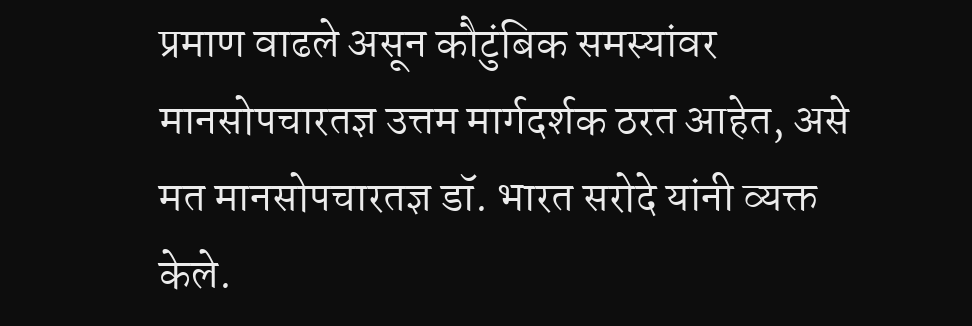प्रमाण वाढले असून कौटुंबिक समस्यांवर मानसोपचारतज्ञ उत्तम मार्गदर्शक ठरत आहेत, असे मत मानसोपचारतज्ञ डॉ. भारत सरोदे यांनी व्यक्त केले.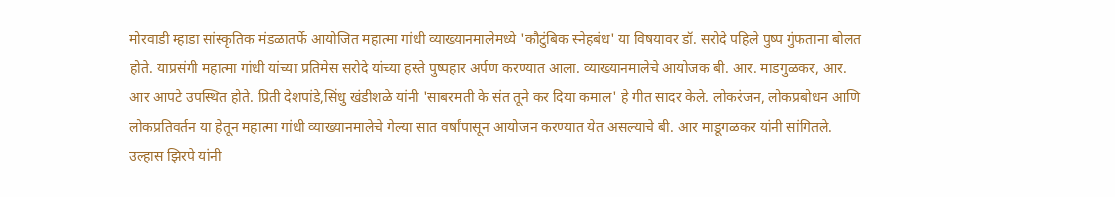मोरवाडी म्हाडा सांस्कृतिक मंडळातर्फे आयोजित महात्मा गांधी व्याख्यानमालेमध्ये 'कौटुंबिक स्नेहबंध' या विषयावर डॉ. सरोदे पहिले पुष्प गुंफताना बोलत होते. याप्रसंगी महात्मा गांधी यांच्या प्रतिमेस सरोदे यांच्या हस्ते पुष्पहार अर्पण करण्यात आला. व्याख्यानमालेचे आयोजक बी. आर. माडगुळकर, आर. आर आपटे उपस्थित होते. प्रिती देशपांडे,सिंधु खंडीशळे यांनी 'साबरमती के संत तूने कर दिया कमाल' हे गीत सादर केले. लोकरंजन, लोकप्रबोधन आणि लोकप्रतिवर्तन या हेतून महात्मा गांधी व्याख्यानमालेचे गेल्या सात वर्षांपासून आयोजन करण्यात येत असल्याचे बी. आर माडूगळकर यांनी सांगितले. उल्हास झिरपे यांनी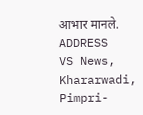आभार मानले.
ADDRESS
VS News, Khararwadi,
Pimpri-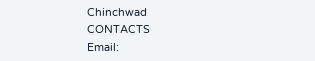Chinchwad
CONTACTS
Email: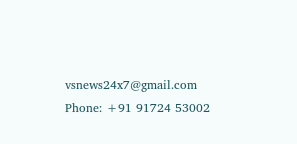vsnews24x7@gmail.com
Phone: +91 91724 53002